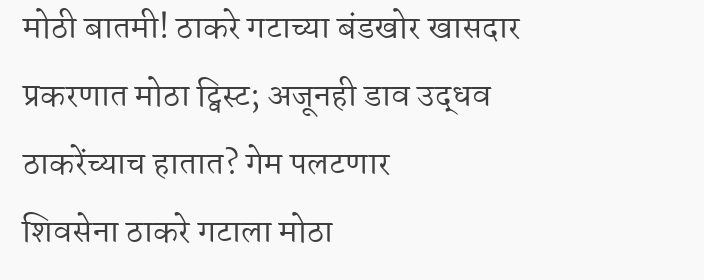मोठी बातमी! ठाकरे गटाच्या बंडखोर खासदार प्रकरणात मोठा ट्विस्ट; अजूनही डाव उद्धव ठाकरेंच्याच हातात? गेम पलटणार
शिवसेना ठाकरे गटाला मोठा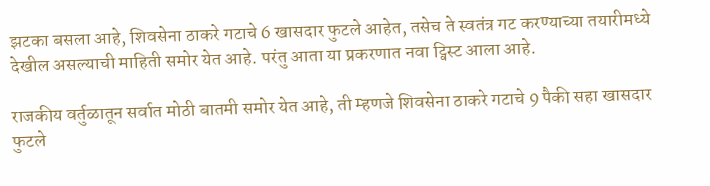झटका बसला आहे, शिवसेना ठाकरे गटाचे 6 खासदार फुटले आहेत, तसेच ते स्वतंत्र गट करण्याच्या तयारीमध्ये देखील असल्याची माहिती समोर येत आहे. परंतु आता या प्रकरणात नवा ट्विस्ट आला आहे.

राजकीय वर्तुळातून सर्वात मोठी बातमी समोर येत आहे, ती म्हणजे शिवसेना ठाकरे गटाचे 9 पैकी सहा खासदार फुटले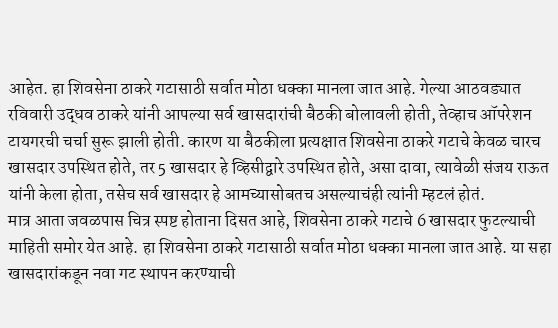आहेत. हा शिवसेना ठाकरे गटासाठी सर्वात मोठा धक्का मानला जात आहे. गेल्या आठवड्यात रविवारी उद्धव ठाकरे यांनी आपल्या सर्व खासदारांची बैठकी बोलावली होती, तेव्हाच ऑपरेशन टायगरची चर्चा सुरू झाली होती. कारण या बैठकीला प्रत्यक्षात शिवसेना ठाकरे गटाचे केवळ चारच खासदार उपस्थित होते, तर 5 खासदार हे व्हिसीद्वारे उपस्थित होते, असा दावा, त्यावेळी संजय राऊत यांनी केला होता, तसेच सर्व खासदार हे आमच्यासोबतच असल्याचंही त्यांनी म्हटलं होतं.
मात्र आता जवळपास चित्र स्पष्ट होताना दिसत आहे, शिवसेना ठाकरे गटाचे 6 खासदार फुटल्याची माहिती समोर येत आहे. हा शिवसेना ठाकरे गटासाठी सर्वात मोठा धक्का मानला जात आहे. या सहा खासदारांकडून नवा गट स्थापन करण्याची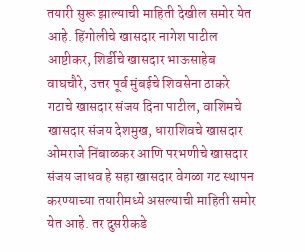तयारी सुरू झाल्याची माहिती देखील समोर येत आहे. हिंगोलीचे खासदार नागेश पाटील आष्टीकर, शिर्डीचे खासदार भाऊसाहेब वाघचौरे, उत्तर पूर्व मुंबईचे शिवसेना ठाकरे गटाचे खासदार संजय दिना पाटील, वाशिमचे खासदार संजय देशमुख, धाराशिवचे खासदार ओमराजे निंबाळकर आणि परभणीचे खासदार संजय जाधव हे सहा खासदार वेगळा गट स्थापन करण्याच्या तयारीमध्ये असल्याची माहिती समोर येत आहे. तर दुसरीकडे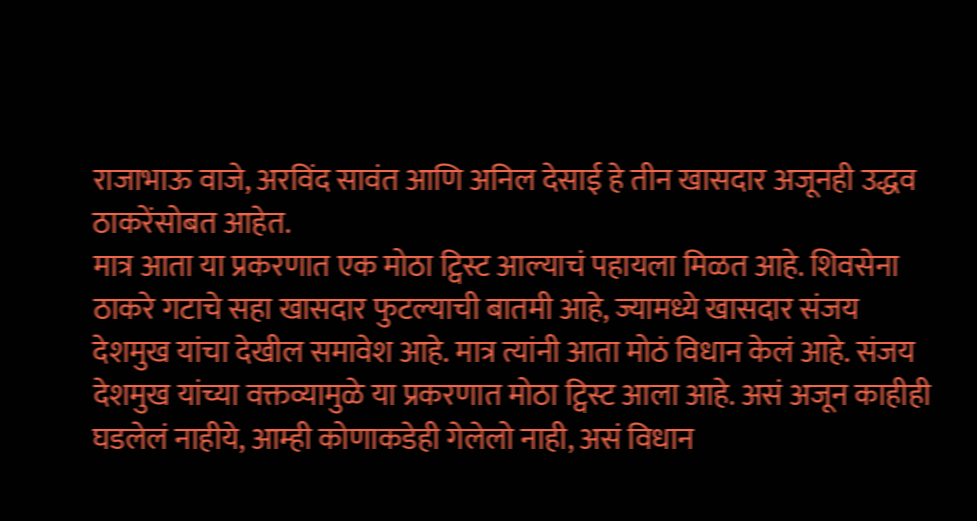राजाभाऊ वाजे, अरविंद सावंत आणि अनिल देसाई हे तीन खासदार अजूनही उद्धव ठाकरेंसोबत आहेत.
मात्र आता या प्रकरणात एक मोठा ट्विस्ट आल्याचं पहायला मिळत आहे. शिवसेना ठाकरे गटाचे सहा खासदार फुटल्याची बातमी आहे, ज्यामध्ये खासदार संजय देशमुख यांचा देखील समावेश आहे. मात्र त्यांनी आता मोठं विधान केलं आहे. संजय देशमुख यांच्या वक्तव्यामुळे या प्रकरणात मोठा ट्विस्ट आला आहे. असं अजून काहीही घडलेलं नाहीये, आम्ही कोणाकडेही गेलेलो नाही, असं विधान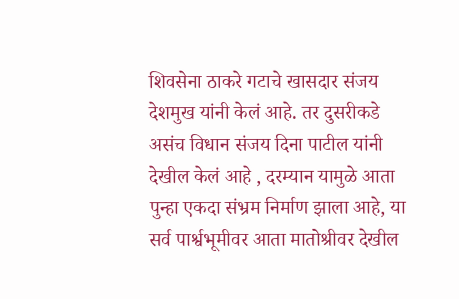शिवसेना ठाकरे गटाचे खासदार संजय देशमुख यांनी केलं आहे. तर दुसरीकडे असंच विधान संजय दिना पाटील यांनी देखील केलं आहे , दरम्यान यामुळे आता पुन्हा एकदा संभ्रम निर्माण झाला आहे, या सर्व पार्श्वभूमीवर आता मातोश्रीवर देखील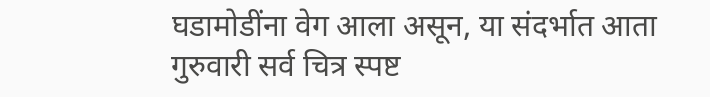घडामोडींना वेग आला असून, या संदर्भात आता गुरुवारी सर्व चित्र स्पष्ट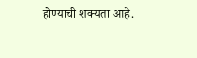होण्याची शक्यता आहे.